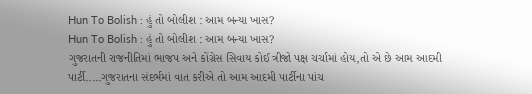Hun To Bolish : હું તો બોલીશ : આમ બન્યા ખાસ?
Hun To Bolish : હું તો બોલીશ : આમ બન્યા ખાસ?
ગુજરાતની રાજનીતિમાં ભાજપ અને કોંગ્રેસ સિવાય કોઈ ત્રીજો પક્ષ ચર્ચામાં હોય,તો એ છે આમ આદમી પાર્ટી.....ગુજરાતના સંદર્ભમાં વાત કરીએ તો આમ આદમી પાર્ટીના પાંચ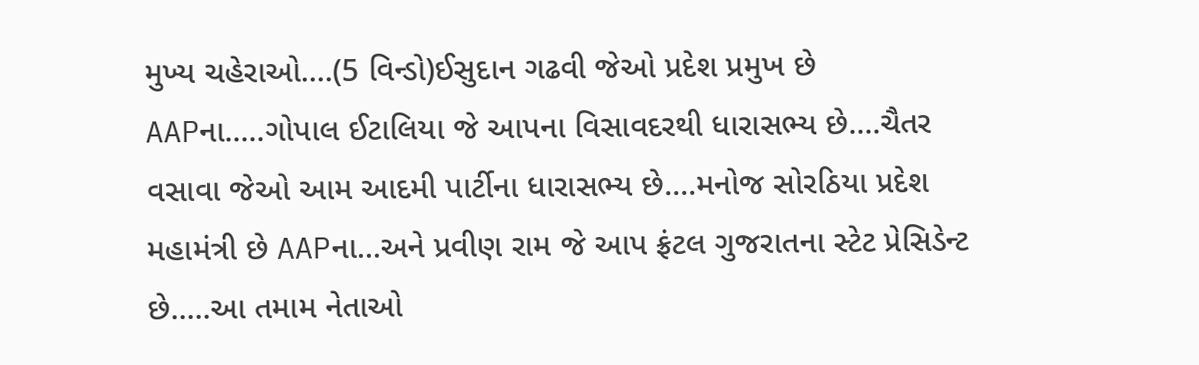મુખ્ય ચહેરાઓ....(5 વિન્ડો)ઈસુદાન ગઢવી જેઓ પ્રદેશ પ્રમુખ છે AAPના.....ગોપાલ ઈટાલિયા જે આપના વિસાવદરથી ધારાસભ્ય છે....ચૈતર વસાવા જેઓ આમ આદમી પાર્ટીના ધારાસભ્ય છે....મનોજ સોરઠિયા પ્રદેશ મહામંત્રી છે AAPના...અને પ્રવીણ રામ જે આપ ફ્રંટલ ગુજરાતના સ્ટેટ પ્રેસિડેન્ટ છે.....આ તમામ નેતાઓ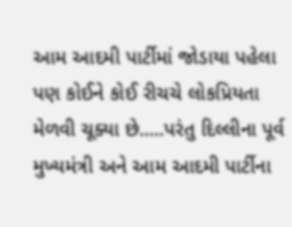આમ આદમી પાર્ટીમાં જોડાયા પહેલા પણ કોઈને કોઈ રીચચે લોકપ્રિયતા મેળવી ચૂક્યા છે.....પરંતુ દિલ્લીના પૂર્વ મુખ્યમંત્રી અને આમ આદમી પાર્ટીના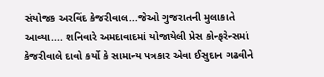સંયોજક અરવિંદ કેજરીવાલ...જેઓ ગુજરાતની મુલાકાતે આવ્યા.... શનિવારે અમદાવાદમાં યોજાયેલી પ્રેસ કોન્ફરેન્સમાં કેજરીવાલે દાવો કર્યો કે સામાન્ય પત્રકાર એવા ઈસુદાન ગઢવીને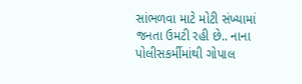સાંભળવા માટે મોટી સંખ્યામાં જનતા ઉમટી રહી છે.. નાના પોલીસકર્મીમાંથી ગોપાલ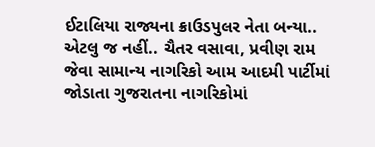ઈટાલિયા રાજ્યના ક્રાઉડપુલર નેતા બન્યા.. એટલુ જ નહીં.. ચૈતર વસાવા, પ્રવીણ રામ જેવા સામાન્ય નાગરિકો આમ આદમી પાર્ટીમાં જોડાતા ગુજરાતના નાગરિકોમાં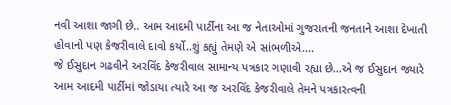નવી આશા જાગી છે.. આમ આદમી પાર્ટીના આ જ નેતાઓમાં ગુજરાતની જનતાને આશા દેખાતી હોવાનો પણ કેજરીવાલે દાવો કર્યો..શું કહ્યું તેમણે એ સાંભળીએ....
જે ઈસુદાન ગઢવીને અરવિંદ કેજરીવાલ સામાન્ય પત્રકાર ગણાવી રહ્યા છે...એ જ ઈસુદાન જ્યારે આમ આદમી પાર્ટીમાં જોડાયા ત્યારે આ જ અરવિંદ કેજરીવાલે તેમને પત્રકારત્વની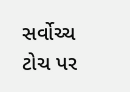સર્વોચ્ચ ટોચ પર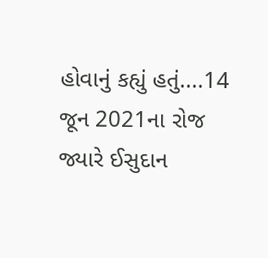હોવાનું કહ્યું હતું....14 જૂન 2021ના રોજ જ્યારે ઈસુદાન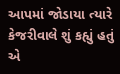આપમાં જોડાયા ત્યારે કેજરીવાલે શું કહ્યું હતું એ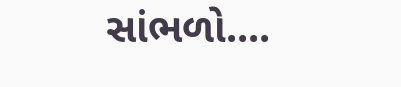સાંભળો....